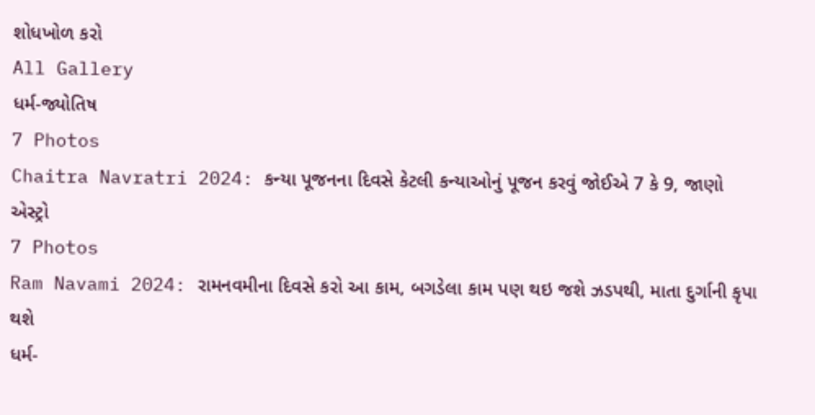શોધખોળ કરો
All Gallery
ધર્મ-જ્યોતિષ
7 Photos
Chaitra Navratri 2024: કન્યા પૂજનના દિવસે કેટલી કન્યાઓનું પૂજન કરવું જોઈએ 7 કે 9, જાણો
એસ્ટ્રો
7 Photos
Ram Navami 2024: રામનવમીના દિવસે કરો આ કામ, બગડેલા કામ પણ થઇ જશે ઝડપથી, માતા દુર્ગાની કૃપા થશે
ધર્મ-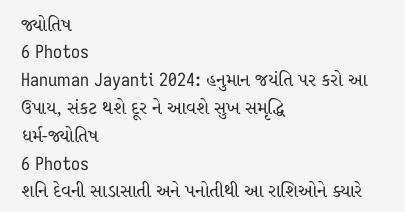જ્યોતિષ
6 Photos
Hanuman Jayanti 2024: હનુમાન જયંતિ પર કરો આ ઉપાય, સંકટ થશે દૂર ને આવશે સુખ સમૃદ્ધિ
ધર્મ-જ્યોતિષ
6 Photos
શનિ દેવની સાડાસાતી અને પનોતીથી આ રાશિઓને ક્યારે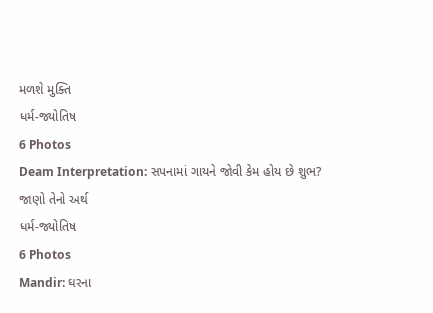મળશે મુક્તિ
ધર્મ-જ્યોતિષ
6 Photos
Deam Interpretation: સપનામાં ગાયને જોવી કેમ હોય છે શુભ? જાણો તેનો અર્થ
ધર્મ-જ્યોતિષ
6 Photos
Mandir: ઘરના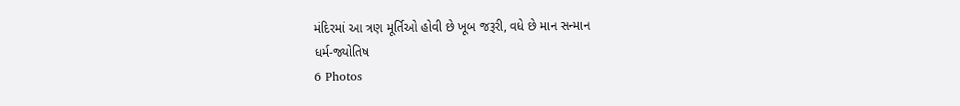મંદિરમાં આ ત્રણ મૂર્તિઓ હોવી છે ખૂબ જરૂરી, વધે છે માન સન્માન
ધર્મ-જ્યોતિષ
6 Photos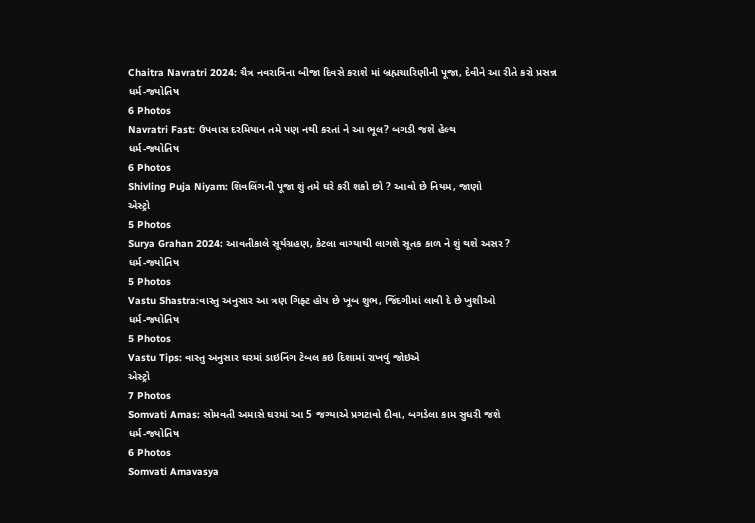Chaitra Navratri 2024: ચૈત્ર નવરાત્રિના બીજા દિવસે કરાશે માં બ્રહ્મચારિણીની પૂજા, દેવીને આ રીતે કરો પ્રસન્ન
ધર્મ-જ્યોતિષ
6 Photos
Navratri Fast: ઉપવાસ દરમિયાન તમે પણ નથી કરતાં ને આ ભૂલ? બગડી જશે હેલ્થ
ધર્મ-જ્યોતિષ
6 Photos
Shivling Puja Niyam: શિવલિંગની પૂજા શું તમે ઘરે કરી શકો છો ? આવો છે નિયમ, જાણો
એસ્ટ્રો
5 Photos
Surya Grahan 2024: આવતીકાલે સૂર્યગ્રહણ, કેટલા વાગ્યાથી લાગશે સૂતક કાળ ને શું થશે અસર ?
ધર્મ-જ્યોતિષ
5 Photos
Vastu Shastra:વાસ્તુ અનુસાર આ ત્રણ ગિફ્ટ હોય છે ખૂબ શુભ, જિંદગીમાં લાવી દે છે ખુશીઓ
ધર્મ-જ્યોતિષ
5 Photos
Vastu Tips: વાસ્તુ અનુસાર ઘરમાં ડાઇનિંગ ટેબલ કઇ દિશામાં રાખવું જોઇએ
એસ્ટ્રો
7 Photos
Somvati Amas: સોમવતી અમાસે ઘરમાં આ 5 જગ્યાએ પ્રગટાવો દીવા, બગડેલા કામ સુધરી જશે
ધર્મ-જ્યોતિષ
6 Photos
Somvati Amavasya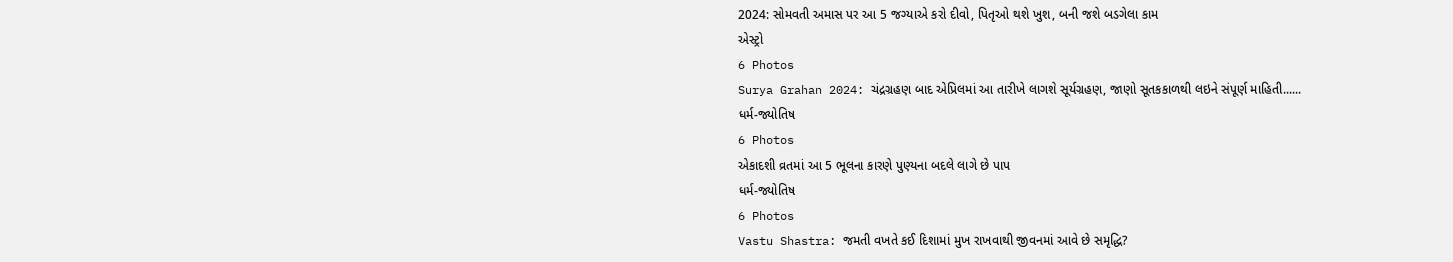2024: સોમવતી અમાસ પર આ 5 જગ્યાએ કરો દીવો, પિતૃઓ થશે ખુશ, બની જશે બડગેલા કામ
એસ્ટ્રો
6 Photos
Surya Grahan 2024: ચંદ્રગ્રહણ બાદ એપ્રિલમાં આ તારીખે લાગશે સૂર્યગ્રહણ, જાણો સૂતકકાળથી લઇને સંપૂર્ણ માહિતી......
ધર્મ-જ્યોતિષ
6 Photos
એકાદશી વ્રતમાં આ 5 ભૂલના કારણે પુણ્યના બદલે લાગે છે પાપ
ધર્મ-જ્યોતિષ
6 Photos
Vastu Shastra: જમતી વખતે કઈ દિશામાં મુખ રાખવાથી જીવનમાં આવે છે સમૃદ્ધિ?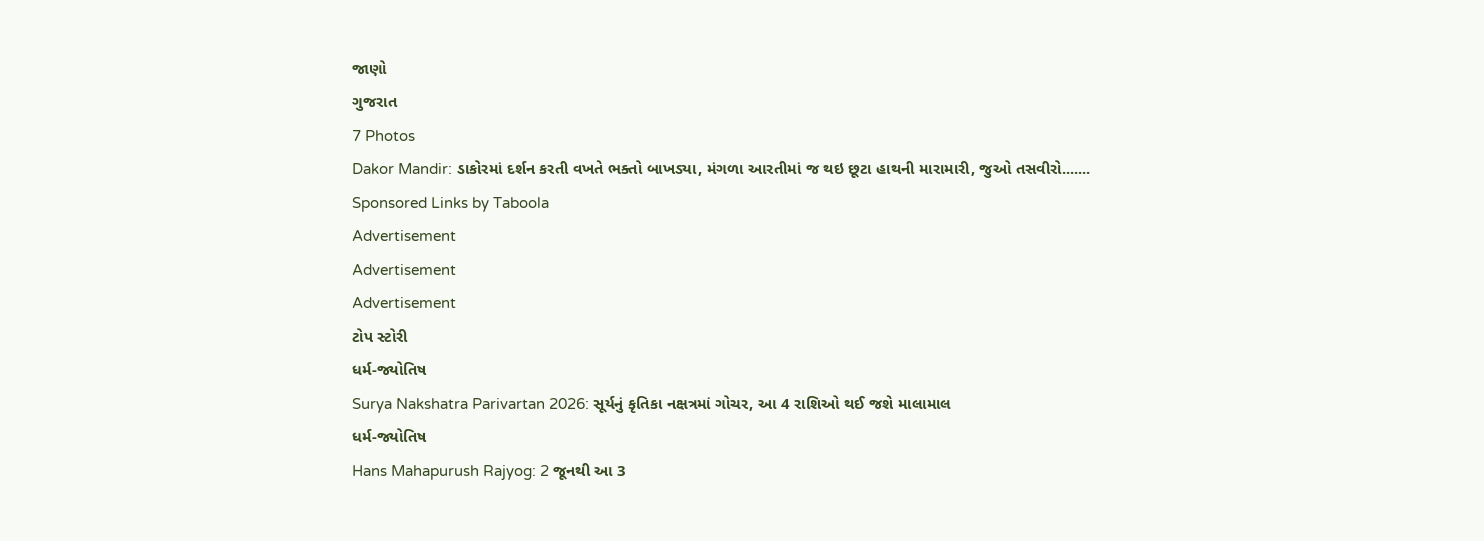જાણો
ગુજરાત
7 Photos
Dakor Mandir: ડાકોરમાં દર્શન કરતી વખતે ભક્તો બાખડ્યા, મંગળા આરતીમાં જ થઇ છૂટા હાથની મારામારી, જુઓ તસવીરો.......
Sponsored Links by Taboola
Advertisement
Advertisement
Advertisement
ટોપ સ્ટોરી
ધર્મ-જ્યોતિષ
Surya Nakshatra Parivartan 2026: સૂર્યનું કૃતિકા નક્ષત્રમાં ગોચર, આ 4 રાશિઓ થઈ જશે માલામાલ
ધર્મ-જ્યોતિષ
Hans Mahapurush Rajyog: 2 જૂનથી આ 3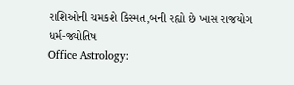રાશિઓની ચમકશે કિસ્મત,બની રહ્યો છે ખાસ રાજયોગ
ધર્મ-જ્યોતિષ
Office Astrology: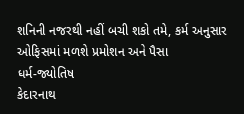શનિની નજરથી નહીં બચી શકો તમે, કર્મ અનુસાર ઓફિસમાં મળશે પ્રમોશન અને પૈસા
ધર્મ-જ્યોતિષ
કેદારનાથ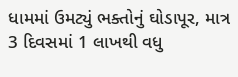ધામમાં ઉમટ્યું ભક્તોનું ઘોડાપૂર, માત્ર 3 દિવસમાં 1 લાખથી વધુ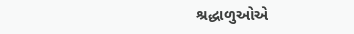શ્રદ્ધાળુઓએ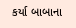કર્યા બાબાના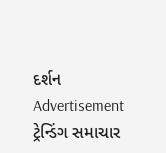દર્શન
Advertisement
ટ્રેન્ડિંગ સમાચાર